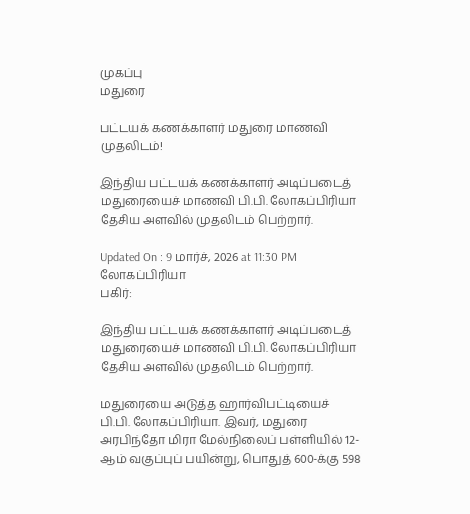முகப்பு
மதுரை

பட்டயக் கணக்காளர் மதுரை மாணவி முதலிடம்!

இந்திய பட்டயக் கணக்காளர் அடிப்படைத் மதுரையைச் மாணவி பி.பி. லோகப்பிரியா தேசிய அளவில் முதலிடம் பெற்றார்.

Updated On : 9 மார்ச், 2026 at 11:30 PM
லோகப்பிரியா
பகிர்:

இந்திய பட்டயக் கணக்காளர் அடிப்படைத் மதுரையைச் மாணவி பி.பி. லோகப்பிரியா தேசிய அளவில் முதலிடம் பெற்றார்.

மதுரையை அடுத்த ஹார்விபட்டியைச் பி.பி. லோகப்பிரியா. இவர், மதுரை அரபிந்தோ மிரா மேல்நிலைப் பள்ளியில் 12-ஆம் வகுப்புப் பயின்று, பொதுத் 600-க்கு 598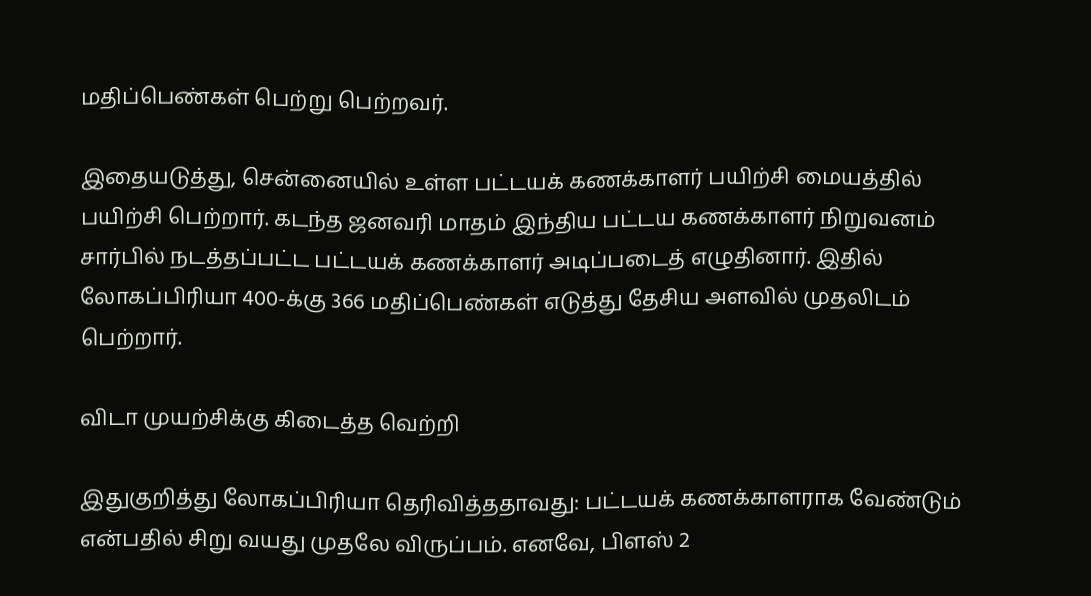மதிப்பெண்கள் பெற்று பெற்றவர்.

இதையடுத்து, சென்னையில் உள்ள பட்டயக் கணக்காளர் பயிற்சி மையத்தில் பயிற்சி பெற்றார். கடந்த ஜனவரி மாதம் இந்திய பட்டய கணக்காளர் நிறுவனம் சார்பில் நடத்தப்பட்ட பட்டயக் கணக்காளர் அடிப்படைத் எழுதினார். இதில் லோகப்பிரியா 400-க்கு 366 மதிப்பெண்கள் எடுத்து தேசிய அளவில் முதலிடம் பெற்றார்.

விடா முயற்சிக்கு கிடைத்த வெற்றி

இதுகுறித்து லோகப்பிரியா தெரிவித்ததாவது: பட்டயக் கணக்காளராக வேண்டும் என்பதில் சிறு வயது முதலே விருப்பம். எனவே, பிளஸ் 2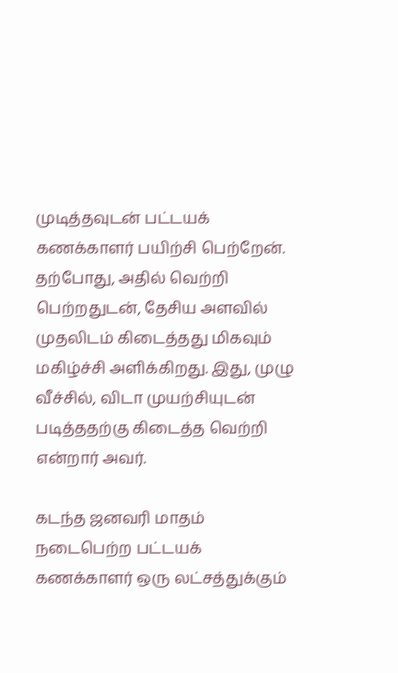முடித்தவுடன் பட்டயக் கணக்காளர் பயிற்சி பெற்றேன். தற்போது, அதில் வெற்றி பெற்றதுடன், தேசிய அளவில் முதலிடம் கிடைத்தது மிகவும் மகிழ்ச்சி அளிக்கிறது. இது, முழு வீச்சில், விடா முயற்சியுடன் படித்ததற்கு கிடைத்த வெற்றி என்றார் அவர்.

கடந்த ஜனவரி மாதம் நடைபெற்ற பட்டயக் கணக்காளர் ஒரு லட்சத்துக்கும்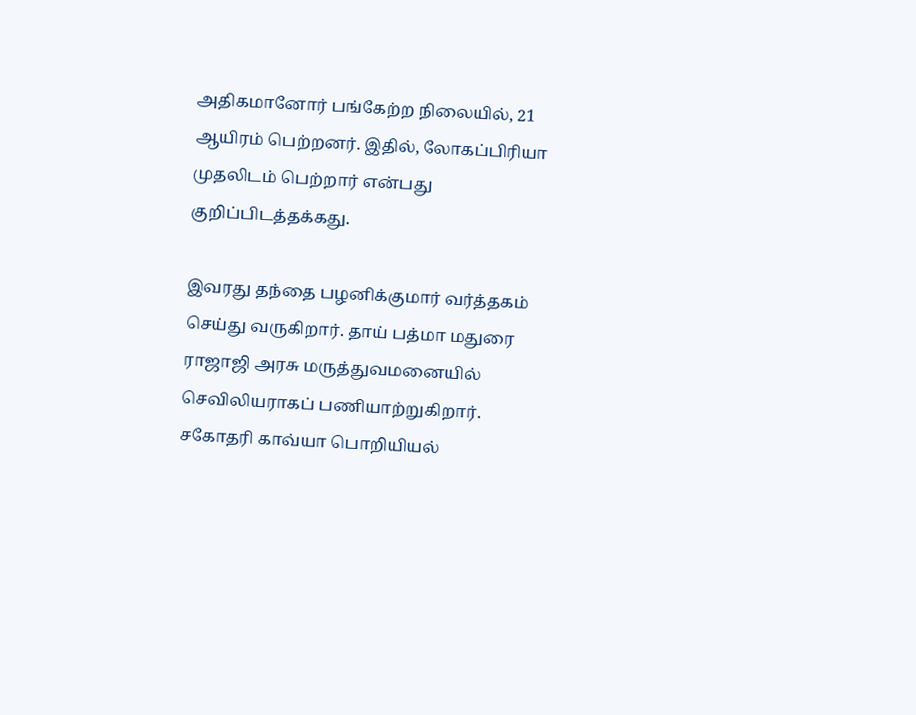அதிகமானோர் பங்கேற்ற நிலையில், 21 ஆயிரம் பெற்றனர். இதில், லோகப்பிரியா முதலிடம் பெற்றார் என்பது குறிப்பிடத்தக்கது.

இவரது தந்தை பழனிக்குமார் வர்த்தகம் செய்து வருகிறார். தாய் பத்மா மதுரை ராஜாஜி அரசு மருத்துவமனையில் செவிலியராகப் பணியாற்றுகிறார். சகோதரி காவ்யா பொறியியல்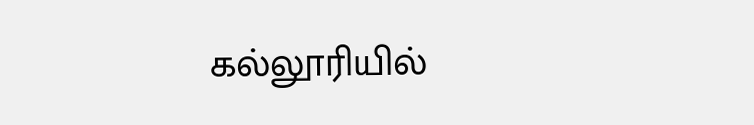கல்லூரியில்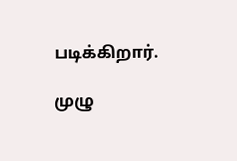படிக்கிறார்.

முழு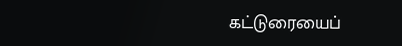கட்டுரையைப்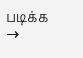படிக்க →